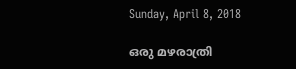Sunday, April 8, 2018

ഒരു മഴരാത്രി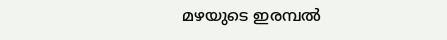മഴയുടെ ഇരമ്പൽ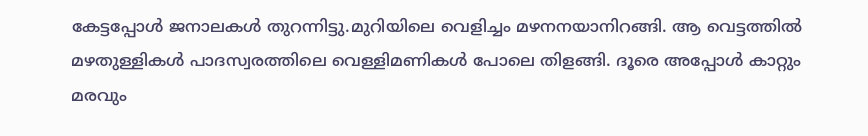കേട്ടപ്പോൾ ജനാലകൾ തുറന്നിട്ടു.മുറിയിലെ വെളിച്ചം മഴനനയാനിറങ്ങി. ആ വെട്ടത്തിൽ മഴതുള്ളികൾ പാദസ്വരത്തിലെ വെള്ളിമണികൾ പോലെ തിളങ്ങി. ദൂരെ അപ്പോൾ കാറ്റും മരവും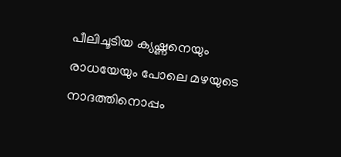പീലിചൂടിയ ക്യഷ്ണനെയും രാധയേയും പോലെ മഴയുടെ നാദത്തിനൊപ്പം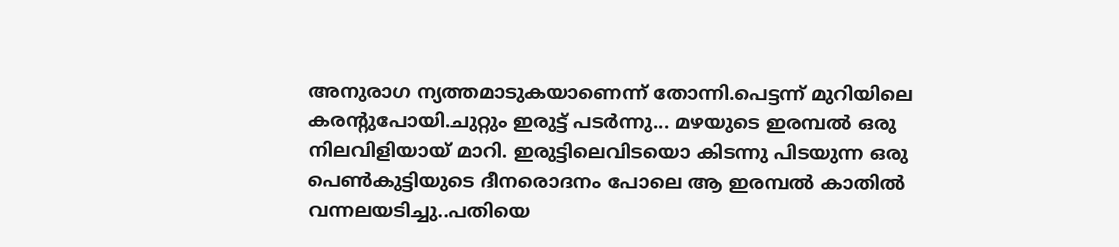അനുരാഗ ന്യത്തമാടുകയാണെന്ന് തോന്നി.പെട്ടന്ന് മുറിയിലെ കരന്റുപോയി.ചുറ്റും ഇരുട്ട്‌ പടർന്നു... മഴയുടെ ഇരമ്പൽ ഒരു നിലവിളിയായ്‌ മാറി. ഇരുട്ടിലെവിടയൊ കിടന്നു പിടയുന്ന ഒരു പെൺകുട്ടിയുടെ ദീനരൊദനം പോലെ ആ ഇരമ്പൽ കാതിൽ വന്നലയടിച്ചു..പതിയെ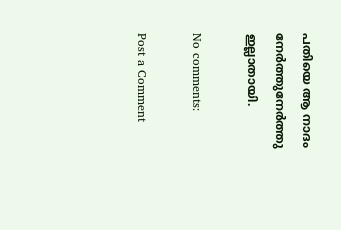പതിയെ ആ നാദം നേർത്തുനേർത്തു ഇല്ലാതായി.

No comments:

Post a Comment